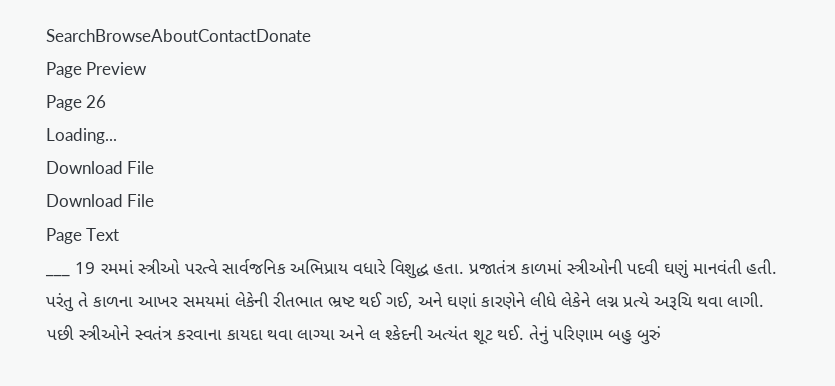SearchBrowseAboutContactDonate
Page Preview
Page 26
Loading...
Download File
Download File
Page Text
___ 19 રમમાં સ્ત્રીઓ પરત્વે સાર્વજનિક અભિપ્રાય વધારે વિશુદ્ધ હતા. પ્રજાતંત્ર કાળમાં સ્ત્રીઓની પદવી ઘણું માનવંતી હતી. પરંતુ તે કાળના આખર સમયમાં લેકેની રીતભાત ભ્રષ્ટ થઈ ગઈ, અને ઘણાં કારણેને લીધે લેકેને લગ્ન પ્રત્યે અરૂચિ થવા લાગી. પછી સ્ત્રીઓને સ્વતંત્ર કરવાના કાયદા થવા લાગ્યા અને લ શ્કેદની અત્યંત શૂટ થઈ. તેનું પરિણામ બહુ બુરું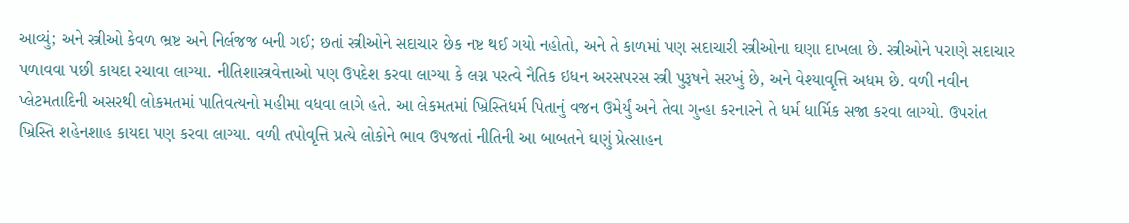આવ્યું; અને સ્ત્રીઓ કેવળ ભ્રષ્ટ અને નિર્લજજ બની ગઈ; છતાં સ્ત્રીઓને સદાચાર છેક નષ્ટ થઈ ગયો નહોતો, અને તે કાળમાં પણ સદાચારી સ્ત્રીઓના ઘણા દાખલા છે. સ્ત્રીઓને પરાણે સદાચાર પળાવવા પછી કાયદા રચાવા લાગ્યા. નીતિશાસ્ત્રવેત્તાઓ પણ ઉપદેશ કરવા લાગ્યા કે લગ્ન પરત્વે નૈતિક ઇધન અરસપરસ સ્ત્રી પુરૂષને સરખું છે, અને વેશ્યાવૃત્તિ અધમ છે. વળી નવીન પ્લેટમતાદિની અસરથી લોકમતમાં પાતિવત્યનો મહીમા વધવા લાગે હતે. આ લેકમતમાં ખ્રિસ્તિધર્મ પિતાનું વજન ઉમેર્યું અને તેવા ગુન્હા કરનારને તે ધર્મ ધાર્મિક સજા કરવા લાગ્યો. ઉપરાંત ખ્રિસ્તિ શહેનશાહ કાયદા પણ કરવા લાગ્યા. વળી તપોવૃત્તિ પ્રત્યે લોકોને ભાવ ઉપજતાં નીતિની આ બાબતને ઘણું પ્રેત્સાહન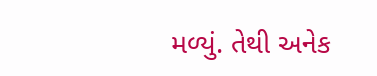મળ્યું. તેથી અનેક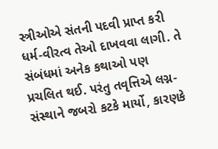સ્ત્રીઓએ સંતની પદવી પ્રાપ્ત કરી ધર્મ-વીરત્વ તેઓ દાખવવા લાગી. તે સંબંધમાં અનેક કથાઓ પણ પ્રચલિત થઈ. પરંતુ તવૃત્તિએ લગ્ન-સંસ્થાને જબરો કટકે માર્યો, કારણકે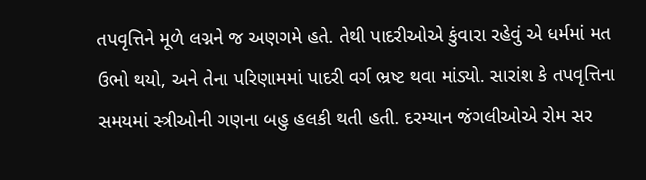તપવૃત્તિને મૂળે લગ્નને જ અણગમે હતે. તેથી પાદરીઓએ કુંવારા રહેવું એ ધર્મમાં મત ઉભો થયો, અને તેના પરિણામમાં પાદરી વર્ગ ભ્રષ્ટ થવા માંડ્યો. સારાંશ કે તપવૃત્તિના સમયમાં સ્ત્રીઓની ગણના બહુ હલકી થતી હતી. દરમ્યાન જંગલીઓએ રોમ સર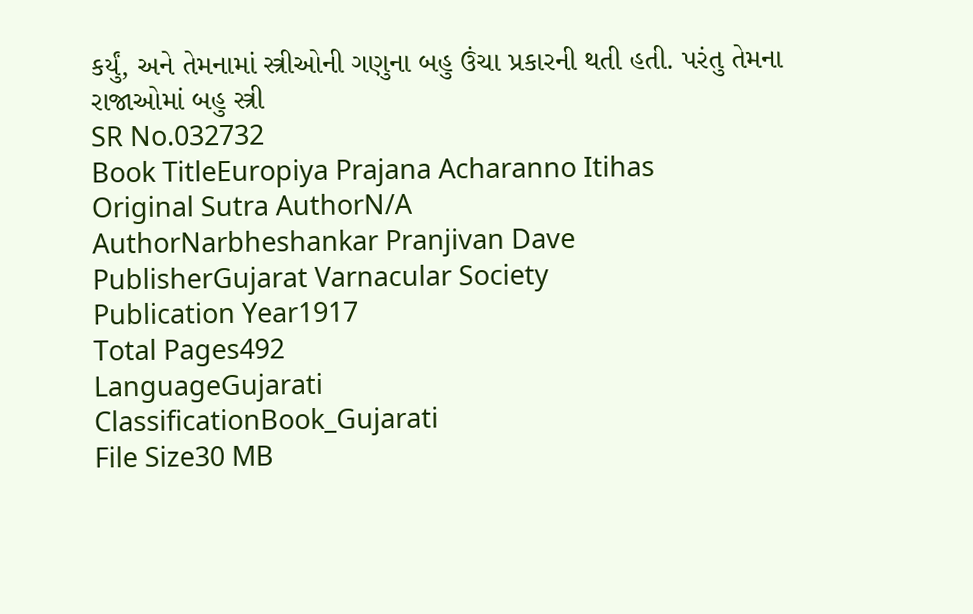કર્યું, અને તેમનામાં સ્ત્રીઓની ગણુના બહુ ઉંચા પ્રકારની થતી હતી. પરંતુ તેમના રાજાઓમાં બહુ સ્ત્રી
SR No.032732
Book TitleEuropiya Prajana Acharanno Itihas
Original Sutra AuthorN/A
AuthorNarbheshankar Pranjivan Dave
PublisherGujarat Varnacular Society
Publication Year1917
Total Pages492
LanguageGujarati
ClassificationBook_Gujarati
File Size30 MB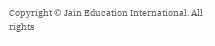Copyright © Jain Education International. All rights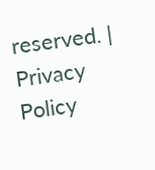reserved. | Privacy Policy